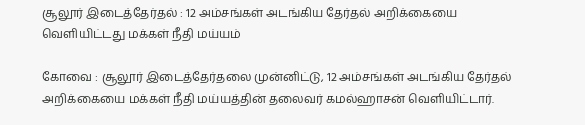சூலூர் இடைத்தேர்தல் : 12 அம்சங்கள் அடங்கிய தேர்தல் அறிக்கையை வெளியிட்டது மக்கள் நீதி மய்யம்

கோவை : சூலூர் இடைத்தேர்தலை முன்னிட்டு, 12 அம்சங்கள் அடங்கிய தேர்தல் அறிக்கையை மக்கள் நீதி மய்யத்தின் தலைவர் கமல்ஹாசன் வெளியிட்டார்.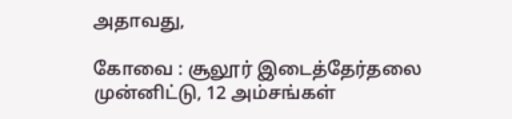அதாவது,

கோவை : சூலூர் இடைத்தேர்தலை முன்னிட்டு, 12 அம்சங்கள்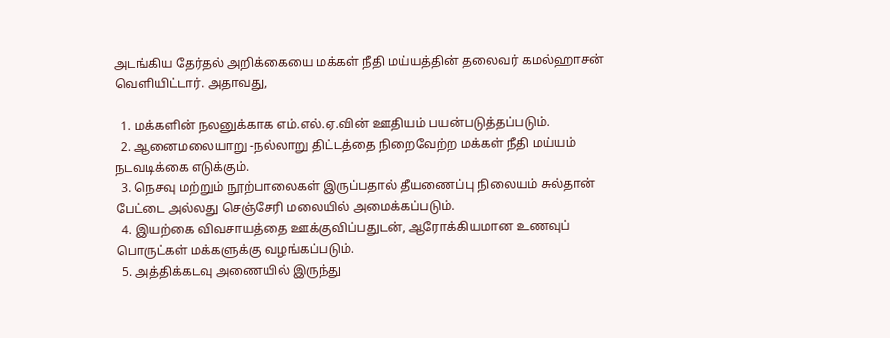அடங்கிய தேர்தல் அறிக்கையை மக்கள் நீதி மய்யத்தின் தலைவர் கமல்ஹாசன் வெளியிட்டார். அதாவது,

  1. மக்களின் நலனுக்காக எம்.எல்.ஏ.வின் ஊதியம் பயன்படுத்தப்படும்.
  2. ஆனைமலையாறு -நல்லாறு திட்டத்தை நிறைவேற்ற மக்கள் நீதி மய்யம் நடவடிக்கை எடுக்கும்.
  3. நெசவு மற்றும் நூற்பாலைகள் இருப்பதால் தீயணைப்பு நிலையம் சுல்தான் பேட்டை அல்லது செஞ்சேரி மலையில் அமைக்கப்படும்.
  4. இயற்கை விவசாயத்தை ஊக்குவிப்பதுடன், ஆரோக்கியமான உணவுப் பொருட்கள் மக்களுக்கு வழங்கப்படும்.
  5. அத்திக்கடவு அணையில் இருந்து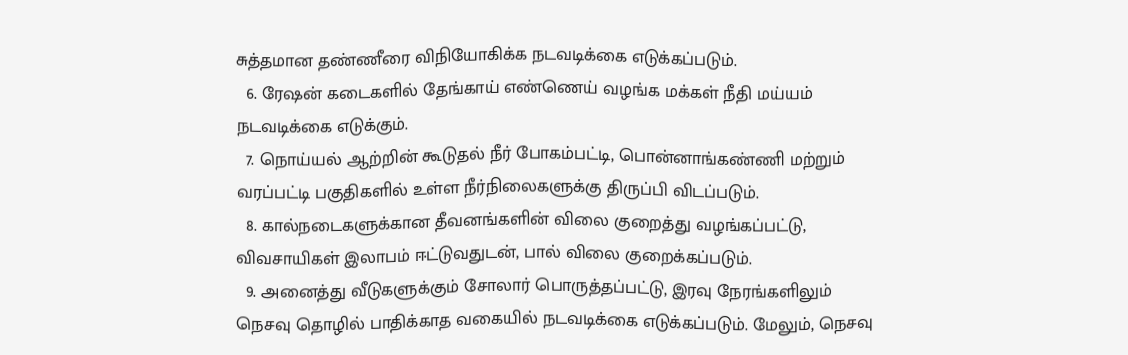சுத்தமான தண்ணீரை விநியோகிக்க நடவடிக்கை எடுக்கப்படும்.
  6. ரேஷன் கடைகளில் தேங்காய் எண்ணெய் வழங்க மக்கள் நீதி மய்யம் நடவடிக்கை எடுக்கும்.
  7. நொய்யல் ஆற்றின் கூடுதல் நீர் போகம்பட்டி, பொன்னாங்கண்ணி மற்றும் வரப்பட்டி பகுதிகளில் உள்ள நீர்நிலைகளுக்கு திருப்பி விடப்படும்.
  8. கால்நடைகளுக்கான தீவனங்களின் விலை குறைத்து வழங்கப்பட்டு, விவசாயிகள் இலாபம் ஈட்டுவதுடன், பால் விலை குறைக்கப்படும்.
  9. அனைத்து வீடுகளுக்கும் சோலார் பொருத்தப்பட்டு, இரவு நேரங்களிலும் நெசவு தொழில் பாதிக்காத வகையில் நடவடிக்கை எடுக்கப்படும். மேலும், நெசவு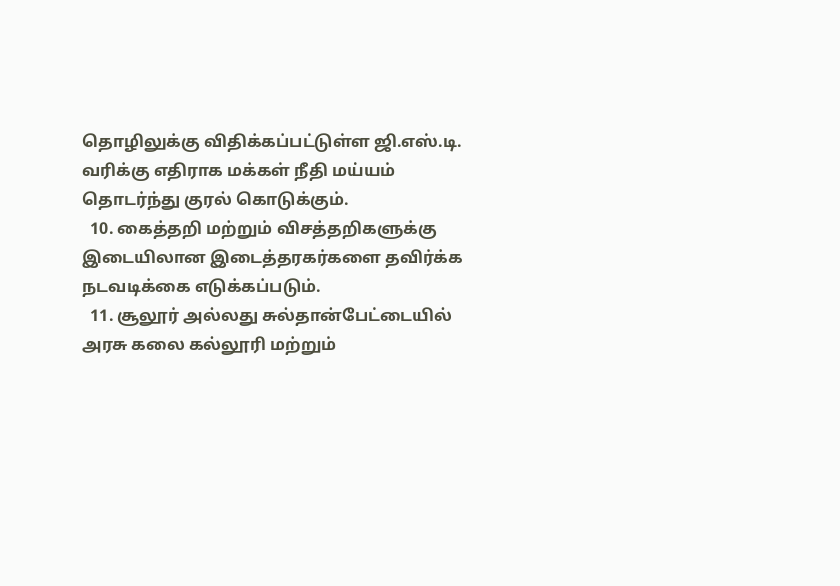தொழிலுக்கு விதிக்கப்பட்டுள்ள ஜி.எஸ்.டி. வரிக்கு எதிராக மக்கள் நீதி மய்யம் தொடர்ந்து குரல் கொடுக்கும்.
  10. கைத்தறி மற்றும் விசத்தறிகளுக்கு இடையிலான இடைத்தரகர்களை தவிர்க்க நடவடிக்கை எடுக்கப்படும்.
  11. சூலூர் அல்லது சுல்தான்பேட்டையில் அரசு கலை கல்லூரி மற்றும்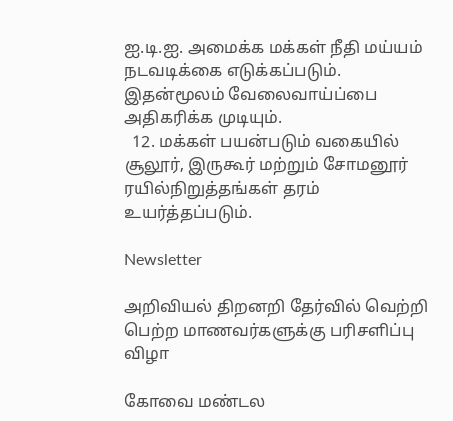ஐ.டி.ஐ. அமைக்க மக்கள் நீதி மய்யம் நடவடிக்கை எடுக்கப்படும். இதன்மூலம் வேலைவாய்ப்பை அதிகரிக்க முடியும்.
  12. மக்கள் பயன்படும் வகையில் சூலூர், இருகூர் மற்றும் சோமனூர் ரயில்நிறுத்தங்கள் தரம் உயர்த்தப்படும்.

Newsletter

அறிவியல் திறனறி தேர்வில் வெற்றி பெற்ற மாணவர்களுக்கு பரிசளிப்பு விழா

கோவை மண்டல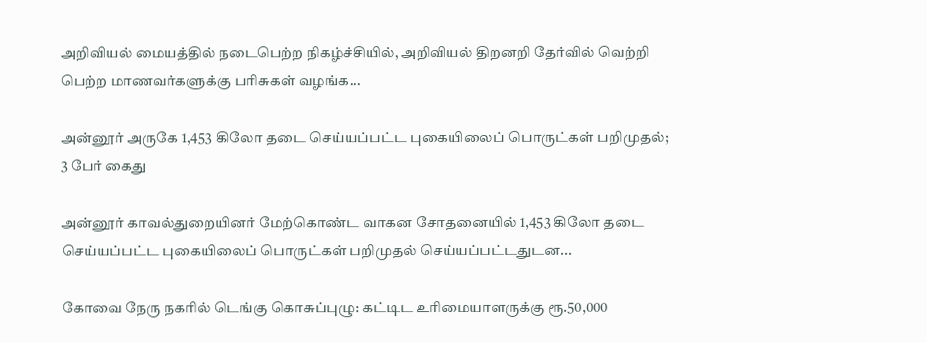அறிவியல் மையத்தில் நடைபெற்ற நிகழ்ச்சியில், அறிவியல் திறனறி தேர்வில் வெற்றி பெற்ற மாணவர்களுக்கு பரிசுகள் வழங்க...

அன்னூர் அருகே 1,453 கிலோ தடை செய்யப்பட்ட புகையிலைப் பொருட்கள் பறிமுதல்; 3 பேர் கைது

அன்னூர் காவல்துறையினர் மேற்கொண்ட வாகன சோதனையில் 1,453 கிலோ தடை செய்யப்பட்ட புகையிலைப் பொருட்கள் பறிமுதல் செய்யப்பட்டதுடன...

கோவை நேரு நகரில் டெங்கு கொசுப்புழு: கட்டிட உரிமையாளருக்கு ரூ.50,000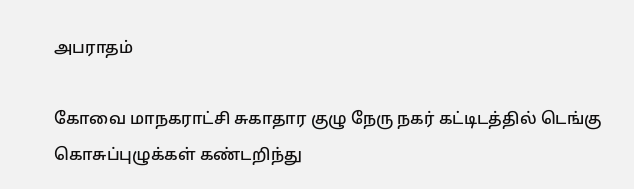அபராதம்

கோவை மாநகராட்சி சுகாதார குழு நேரு நகர் கட்டிடத்தில் டெங்கு கொசுப்புழுக்கள் கண்டறிந்து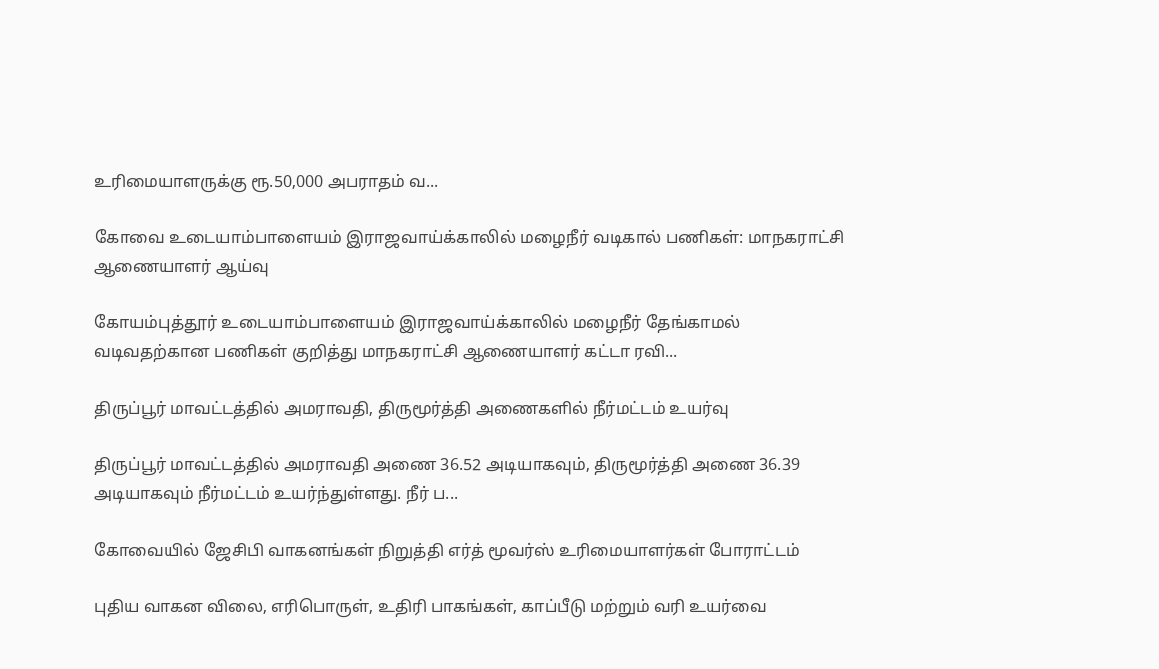உரிமையாளருக்கு ரூ.50,000 அபராதம் வ...

கோவை உடையாம்பாளையம் இராஜவாய்க்காலில் மழைநீர் வடிகால் பணிகள்: மாநகராட்சி ஆணையாளர் ஆய்வு

கோயம்புத்தூர் உடையாம்பாளையம் இராஜவாய்க்காலில் மழைநீர் தேங்காமல் வடிவதற்கான பணிகள் குறித்து மாநகராட்சி ஆணையாளர் கட்டா ரவி...

திருப்பூர் மாவட்டத்தில் அமராவதி, திருமூர்த்தி அணைகளில் நீர்மட்டம் உயர்வு

திருப்பூர் மாவட்டத்தில் அமராவதி அணை 36.52 அடியாகவும், திருமூர்த்தி அணை 36.39 அடியாகவும் நீர்மட்டம் உயர்ந்துள்ளது. நீர் ப...

கோவையில் ஜேசிபி வாகனங்கள் நிறுத்தி எர்த் மூவர்ஸ் உரிமையாளர்கள் போராட்டம்

புதிய வாகன விலை, எரிபொருள், உதிரி பாகங்கள், காப்பீடு மற்றும் வரி உயர்வை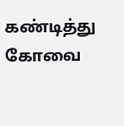கண்டித்து கோவை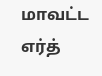மாவட்ட எர்த்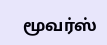மூவர்ஸ்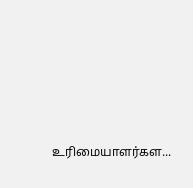உரிமையாளர்கள...